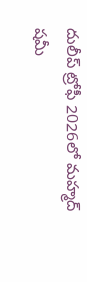దులీప్ ట్రోఫీ 2026లో మహ్మద్ షమీ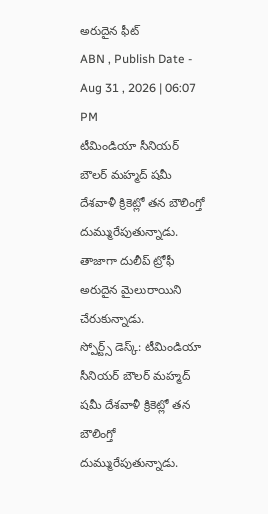అరుదైన ఫీట్
ABN , Publish Date - Aug 31 , 2026 | 06:07 PM
టీమిండియా సీనియర్ బౌలర్ మహ్మద్ షమీ దేశవాళీ క్రికెట్లో తన బౌలింగ్తో దుమ్మురేపుతున్నాడు. తాజాగా దులీప్ ట్రోఫీ అరుదైన మైలురాయిని చేరుకున్నాడు.
స్పోర్ట్స్ డెస్క్: టీమిండియా సీనియర్ బౌలర్ మహ్మద్ షమీ దేశవాళీ క్రికెట్లో తన బౌలింగ్తో దుమ్మురేపుతున్నాడు.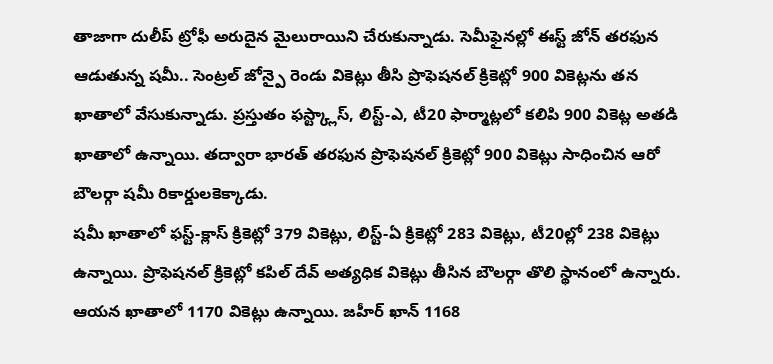తాజాగా దులీప్ ట్రోఫీ అరుదైన మైలురాయిని చేరుకున్నాడు. సెమీఫైనల్లో ఈస్ట్ జోన్ తరఫున ఆడుతున్న షమీ.. సెంట్రల్ జోన్పై రెండు వికెట్లు తీసి ప్రొఫెషనల్ క్రికెట్లో 900 వికెట్లను తన ఖాతాలో వేసుకున్నాడు. ప్రస్తుతం ఫస్ట్క్లాస్, లిస్ట్-ఎ, టీ20 ఫార్మాట్లలో కలిపి 900 వికెట్ల అతడి ఖాతాలో ఉన్నాయి. తద్వారా భారత్ తరఫున ప్రొఫెషనల్ క్రికెట్లో 900 వికెట్లు సాధించిన ఆరో బౌలర్గా షమీ రికార్డులకెక్కాడు.
షమీ ఖాతాలో ఫస్ట్-క్లాస్ క్రికెట్లో 379 వికెట్లు, లిస్ట్-ఏ క్రికెట్లో 283 వికెట్లు, టీ20ల్లో 238 వికెట్లు ఉన్నాయి. ప్రొఫెషనల్ క్రికెట్లో కపిల్ దేవ్ అత్యధిక వికెట్లు తీసిన బౌలర్గా తొలి స్థానంలో ఉన్నారు. ఆయన ఖాతాలో 1170 వికెట్లు ఉన్నాయి. జహీర్ ఖాన్ 1168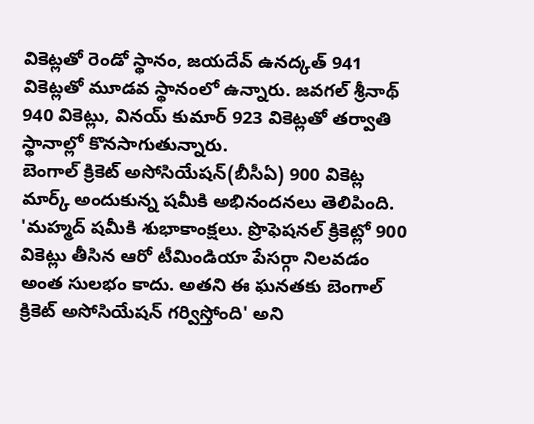వికెట్లతో రెండో స్థానం, జయదేవ్ ఉనద్కత్ 941 వికెట్లతో మూడవ స్థానంలో ఉన్నారు. జవగల్ శ్రీనాథ్ 940 వికెట్లు, వినయ్ కుమార్ 923 వికెట్లతో తర్వాతి స్థానాల్లో కొనసాగుతున్నారు.
బెంగాల్ క్రికెట్ అసోసియేషన్(బీసీఏ) 900 వికెట్ల మార్క్ అందుకున్న షమీకి అభినందనలు తెలిపింది. 'మహ్మద్ షమీకి శుభాకాంక్షలు. ప్రొఫెషనల్ క్రికెట్లో 900 వికెట్లు తీసిన ఆరో టీమిండియా పేసర్గా నిలవడం అంత సులభం కాదు. అతని ఈ ఘనతకు బెంగాల్ క్రికెట్ అసోసియేషన్ గర్విస్తోంది' అని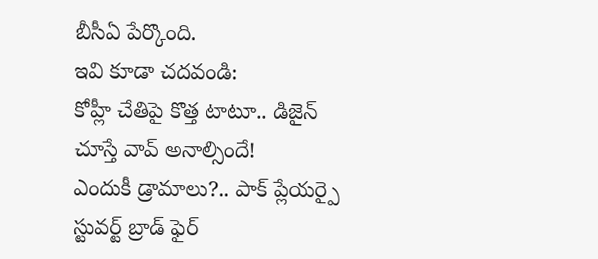బీసీఏ పేర్కొంది.
ఇవి కూడా చదవండి:
కోహ్లీ చేతిపై కొత్త టాటూ.. డిజైన్ చూస్తే వావ్ అనాల్సిందే!
ఎందుకీ డ్రామాలు?.. పాక్ ప్లేయర్పై స్టువర్ట్ బ్రాడ్ ఫైర్